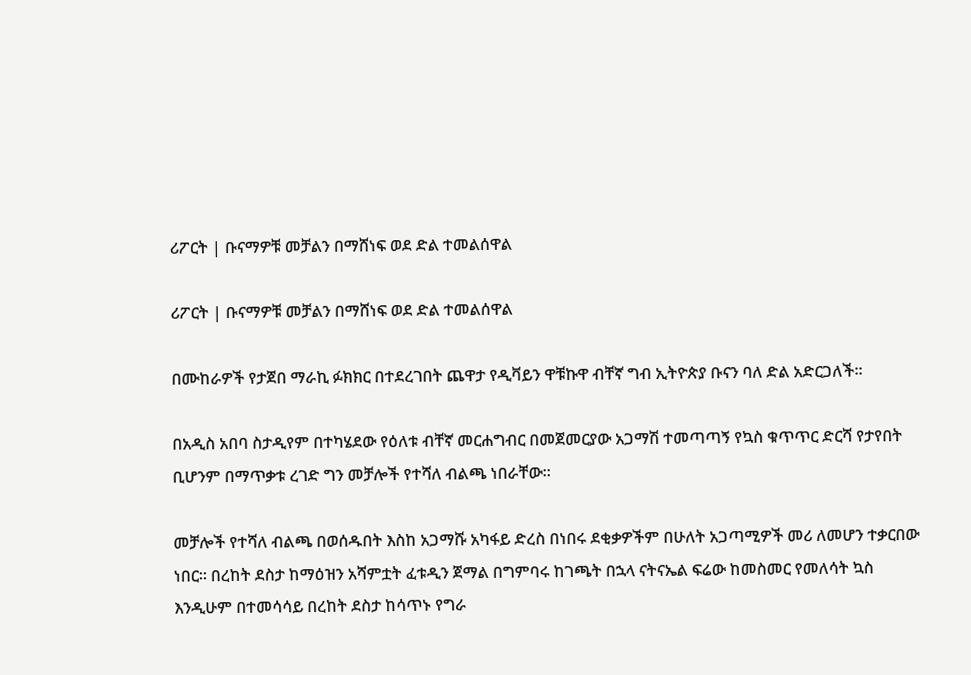ሪፖርት | ቡናማዎቹ መቻልን በማሸነፍ ወደ ድል ተመልሰዋል

ሪፖርት | ቡናማዎቹ መቻልን በማሸነፍ ወደ ድል ተመልሰዋል

በሙከራዎች የታጀበ ማራኪ ፉክክር በተደረገበት ጨዋታ የዲቫይን ዋቹኩዋ ብቸኛ ግብ ኢትዮጵያ ቡናን ባለ ድል አድርጋለች።

በአዲስ አበባ ስታዲየም በተካሄደው የዕለቱ ብቸኛ መርሐግብር በመጀመርያው አጋማሽ ተመጣጣኝ የኳስ ቁጥጥር ድርሻ የታየበት ቢሆንም በማጥቃቱ ረገድ ግን መቻሎች የተሻለ ብልጫ ነበራቸው።

መቻሎች የተሻለ ብልጫ በወሰዱበት እስከ አጋማሹ አካፋይ ድረስ በነበሩ ደቂቃዎችም በሁለት አጋጣሚዎች መሪ ለመሆን ተቃርበው ነበር። በረከት ደስታ ከማዕዝን አሻምቷት ፈቱዲን ጀማል በግምባሩ ከገጫት በኋላ ናትናኤል ፍሬው ከመስመር የመለሳት ኳስ እንዲሁም በተመሳሳይ በረከት ደስታ ከሳጥኑ የግራ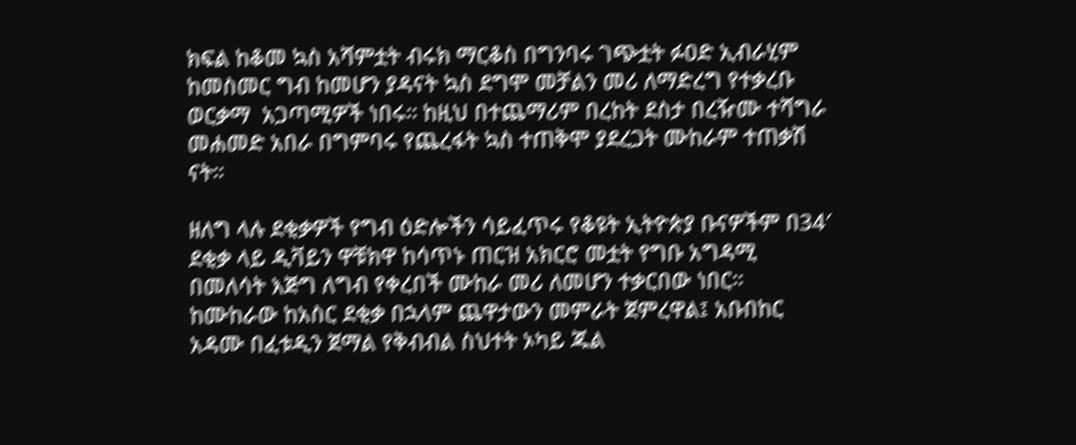ክፍል ከቆመ ኳስ አሻምቷት ብሩክ ማርቆስ በግንባሩ ገጭቷት ፉዐድ ኢብራሂም ከመስመር ግብ ከመሆን ያዳናት ኳስ ደግሞ መቻልን መሪ ለማድረግ የተቃረቡ ወርቃማ  አጋጣሚዎች ነበሩ። ከዚህ በተጨማሪም በረከት ደስታ በረዥሙ ተሻግራ መሐመድ አበራ በግምባሩ የጨረፋት ኳስ ተጠቅሞ ያደረጋት ሙከራም ተጠቃሽ ናት።

ዘለግ ላሉ ደቂቃዎች የግብ ዕድሎችን ሳይፈጥሩ የቆዩት ኢትዮጵያ ቡናዎችም በ34′ ደቂቃ ላይ ዲቫይን ዋቹክዋ ከሳጥኑ ጠርዝ አክርሮ መቷት የግቡ አግዳሚ በመለሳት እጅግ ለግብ የቀረበች ሙከራ መሪ ለመሆን ተቃርበው ነበር። ከሙከራው ከአስር ደቂቃ በኋላም ጨዋታውን መምራት ጀምረዋል፤ አቡበከር አዳሙ በፈቱዲን ጀማል የቅብብል ስህተት ኦካይ ጁል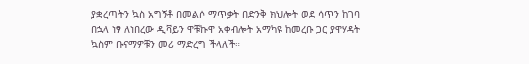ያቋረጣትን ኳስ አግኝቶ በመልሶ ማጥቃት በድንቅ ክህሎት ወደ ሳጥን ከገባ በኋላ ነፃ ለነበረው ዲቫይን ዋቹኩዋ አቀብሎት አማካዩ ከመረቡ ጋር ያዋሃዳት ኳስም ቡናማዎቹን መሪ ማድረግ ችላለች።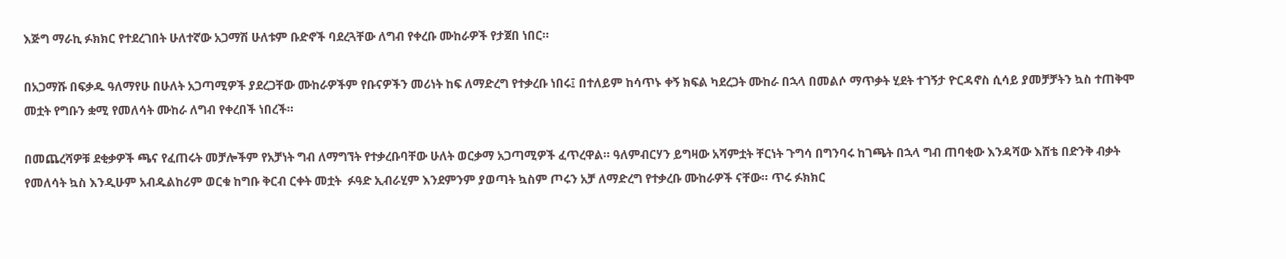እጅግ ማራኪ ፉክክር የተደረገበት ሁለተኛው አጋማሽ ሁለቱም ቡድኖች ባደረጓቸው ለግብ የቀረቡ ሙከራዎች የታጀበ ነበር።

በአጋማሹ በፍቃዱ ዓለማየሁ በሁለት አጋጣሚዎች ያደረጋቸው ሙከራዎችም የቡናዎችን መሪነት ከፍ ለማድረግ የተቃረቡ ነበሩ፤ በተለይም ከሳጥኑ ቀኝ ክፍል ካደረጋት ሙከራ በኋላ በመልሶ ማጥቃት ሂደት ተገኝታ ዮርዳኖስ ሲሳይ ያመቻቻትን ኳስ ተጠቅሞ መቷት የግቡን ቋሚ የመለሳት ሙከራ ለግብ የቀረበች ነበረች።

በመጨረሻዎቹ ደቂቃዎች ጫና የፈጠሩት መቻሎችም የአቻነት ግብ ለማግኘት የተቃረቡባቸው ሁለት ወርቃማ አጋጣሚዎች ፈጥረዋል። ዓለምብርሃን ይግዛው አሻምቷት ቸርነት ጉግሳ በግንባሩ ከገጫት በኋላ ግብ ጠባቂው እንዳሻው እሸቴ በድንቅ ብቃት የመለሳት ኳስ እንዲሁም አብዱልከሪም ወርቁ ከግቡ ቅርብ ርቀት መቷት  ፉዓድ ኢብራሂም እንደምንም ያወጣት ኳስም ጦሩን አቻ ለማድረግ የተቃረቡ ሙከራዎች ናቸው። ጥሩ ፉክክር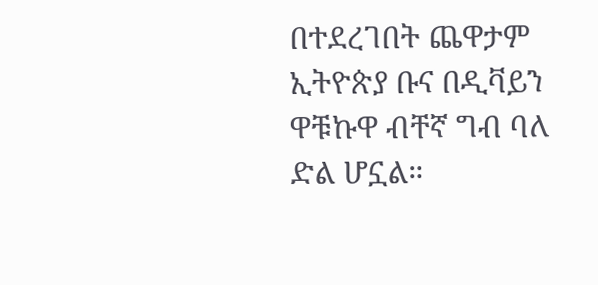በተደረገበት ጨዋታም ኢትዮጵያ ቡና በዲቫይን ዋቹኩዋ ብቸኛ ግብ ባለ ድል ሆኗል።